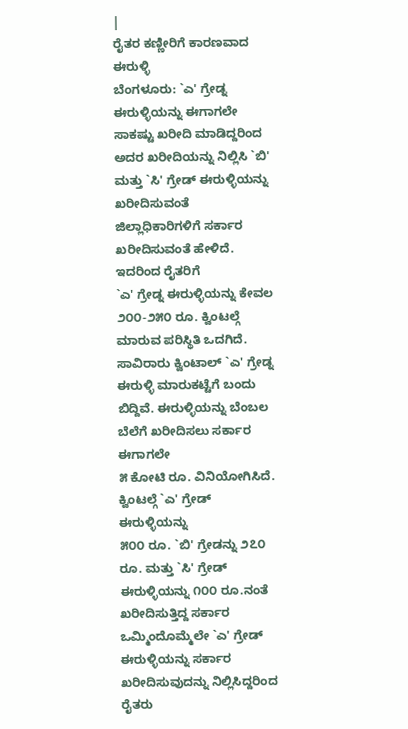|
ರೈತರ ಕಣ್ಣೀರಿಗೆ ಕಾರಣವಾದ ಈರುಳ್ಳಿ
ಬೆಂಗಳೂರು: `ಎ' ಗ್ರೇಡ್ನ ಈರುಳ್ಳಿಯನ್ನು ಈಗಾಗಲೇ
ಸಾಕಷ್ಟು ಖರೀದಿ ಮಾಡಿದ್ದರಿಂದ ಅದರ ಖರೀದಿಯನ್ನು ನಿಲ್ಲಿಸಿ `ಬಿ'
ಮತ್ತು `ಸಿ' ಗ್ರೇಡ್ ಈರುಳ್ಳಿಯನ್ನು ಖರೀದಿಸುವಂತೆ
ಜಿಲ್ಲಾಧಿಕಾರಿಗಳಿಗೆ ಸರ್ಕಾರ ಖರೀದಿಸುವಂತೆ ಹೇಳಿದೆ. ಇದರಿಂದ ರೈತರಿಗೆ
`ಎ' ಗ್ರೇಡ್ನ ಈರುಳ್ಳಿಯನ್ನು ಕೇವಲ ೨೦೦-೨೫೦ ರೂ. ಕ್ವಿಂಟಲ್ಗೆ
ಮಾರುವ ಪರಿಸ್ಥಿತಿ ಒದಗಿದೆ.
ಸಾವಿರಾರು ಕ್ವಿಂಟಾಲ್ `ಎ' ಗ್ರೇಡ್ನ ಈರುಳ್ಳಿ ಮಾರುಕಟ್ಟೆಗೆ ಬಂದು
ಬಿದ್ದಿವೆ. ಈರುಳ್ಳಿಯನ್ನು ಬೆಂಬಲ ಬೆಲೆಗೆ ಖರೀದಿಸಲು ಸರ್ಕಾರ ಈಗಾಗಲೇ
೫ ಕೋಟಿ ರೂ. ವಿನಿಯೋಗಿಸಿದೆ. ಕ್ವಿಂಟಲ್ಗೆ `ಎ' ಗ್ರೇಡ್ ಈರುಳ್ಳಿಯನ್ನು
೫೦೦ ರೂ. `ಬಿ' ಗ್ರೇಡನ್ನು ೨೭೦ ರೂ. ಮತ್ತು `ಸಿ' ಗ್ರೇಡ್
ಈರುಳ್ಳಿಯನ್ನು ೧೦೦ ರೂ.ನಂತೆ ಖರೀದಿಸುತ್ತಿದ್ದ ಸರ್ಕಾರ
ಒಮ್ಮಿಂದೊಮ್ಮೆಲೇ `ಎ' ಗ್ರೇಡ್ ಈರುಳ್ಳಿಯನ್ನು ಸರ್ಕಾರ
ಖರೀದಿಸುವುದನ್ನು ನಿಲ್ಲಿಸಿದ್ದರಿಂದ ರೈತರು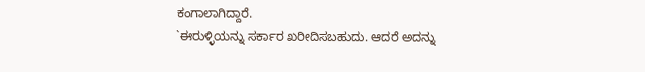ಕಂಗಾಲಾಗಿದ್ದಾರೆ.
`ಈರುಳ್ಳಿಯನ್ನು ಸರ್ಕಾರ ಖರೀದಿಸಬಹುದು. ಆದರೆ ಅದನ್ನು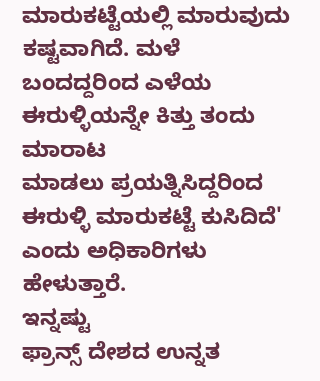ಮಾರುಕಟ್ಟೆಯಲ್ಲಿ ಮಾರುವುದು ಕಷ್ಟವಾಗಿದೆ. ಮಳೆ
ಬಂದದ್ದರಿಂದ ಎಳೆಯ ಈರುಳ್ಳಿಯನ್ನೇ ಕಿತ್ತು ತಂದು ಮಾರಾಟ
ಮಾಡಲು ಪ್ರಯತ್ನಿಸಿದ್ದರಿಂದ ಈರುಳ್ಳಿ ಮಾರುಕಟ್ಟೆ ಕುಸಿದಿದೆ'
ಎಂದು ಅಧಿಕಾರಿಗಳು ಹೇಳುತ್ತಾರೆ.
ಇನ್ನಷ್ಟು
ಫ್ರಾನ್ಸ್ ದೇಶದ ಉನ್ನತ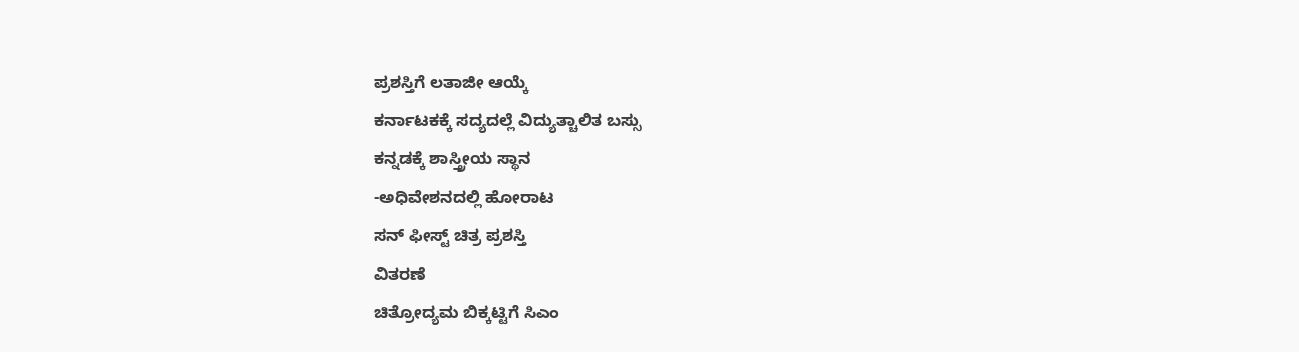ಪ್ರಶಸ್ತಿಗೆ ಲತಾಜೀ ಆಯ್ಕೆ
ಕರ್ನಾಟಕಕ್ಕೆ ಸದ್ಯದಲ್ಲೆ ವಿದ್ಯುತ್ಚಾಲಿತ ಬಸ್ಸು
ಕನ್ನಡಕ್ಕೆ ಶಾಸ್ತ್ರೀಯ ಸ್ಥಾನ
-ಅಧಿವೇಶನದಲ್ಲಿ ಹೋರಾಟ
ಸನ್ ಫೀಸ್ಟ್ ಚಿತ್ರ ಪ್ರಶಸ್ತಿ
ವಿತರಣೆ
ಚಿತ್ರೋದ್ಯಮ ಬಿಕ್ಕಟ್ಟಿಗೆ ಸಿಎಂ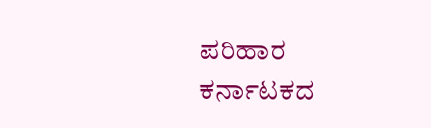ಪರಿಹಾರ
ಕರ್ನಾಟಕದ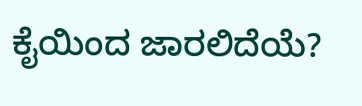ಕೈಯಿಂದ ಜಾರಲಿದೆಯೆ?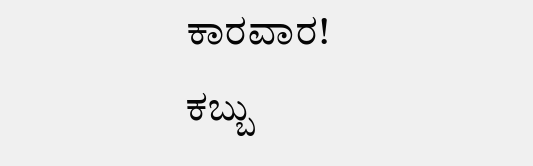ಕಾರವಾರ!
ಕಬ್ಬು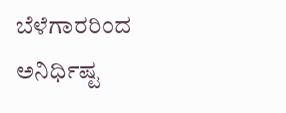ಬೆಳೆಗಾರರಿಂದ ಅನಿರ್ಧಿಷ್ಟ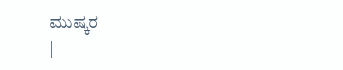ಮುಷ್ಕರ
|